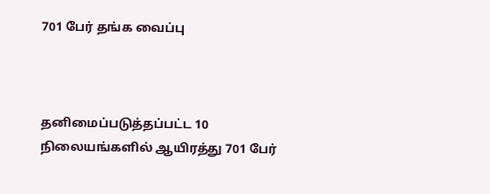701 பேர் தங்க வைப்பு



தனிமைப்படுத்தப்பட்ட 10 நிலையங்களில் ஆயிரத்து 701 பேர்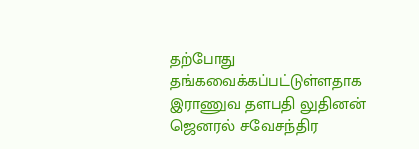தற்போது தங்கவைக்கப்பட்டுள்ளதாக இராணுவ தளபதி லுதினன் ஜெனரல் சவேசந்திர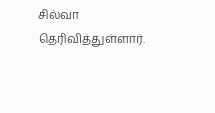சில்வா தெரிவித்துள்ளார்.